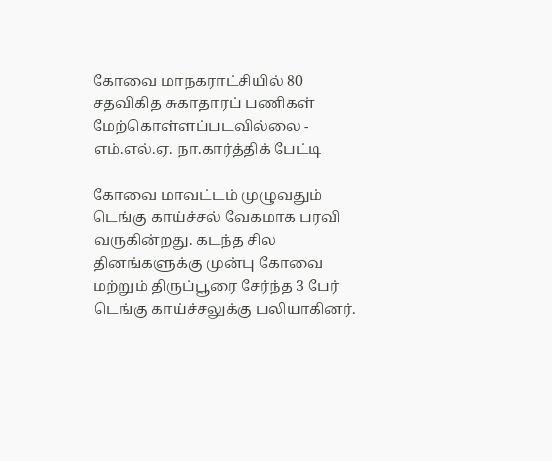கோவை மாநகராட்சியில் 80 சதவிகித சுகாதாரப் பணிகள் மேற்கொள்ளப்படவில்லை - எம்.எல்.ஏ. நா.கார்த்திக் பேட்டி

கோவை மாவட்டம் முழுவதும் டெங்கு காய்ச்சல் வேகமாக பரவி வருகின்றது. கடந்த சில தினங்களுக்கு முன்பு கோவை மற்றும் திருப்பூரை சேர்ந்த 3 பேர் டெங்கு காய்ச்சலுக்கு பலியாகினர்.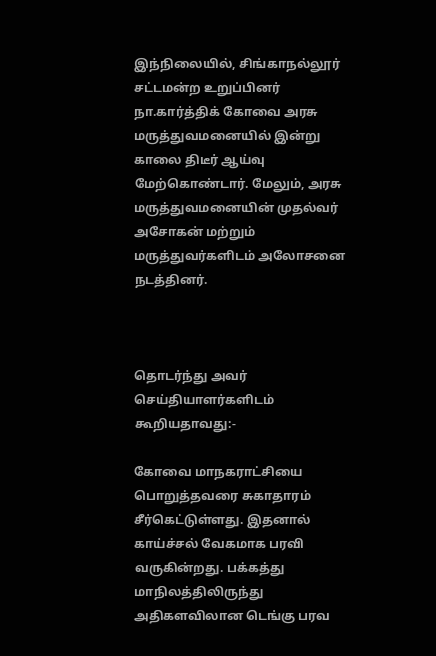இந்நிலையில், சிங்காநல்லூர் சட்டமன்ற உறுப்பினர் நா.கார்த்திக் கோவை அரசு மருத்துவமனையில் இன்று காலை திடீர் ஆய்வு மேற்கொண்டார். மேலும், அரசு மருத்துவமனையின் முதல்வர் அசோகன் மற்றும் மருத்துவர்களிடம் அலோசனை நடத்தினர்.



தொடர்ந்து அவர் செய்தியாளர்களிடம் கூறியதாவது:-

கோவை மாநகராட்சியை பொறுத்தவரை சுகாதாரம் சீர்கெட்டுள்ளது. இதனால் காய்ச்சல் வேகமாக பரவி வருகின்றது. பக்கத்து மாநிலத்திலிருந்து அதிகளவிலான டெங்கு பரவ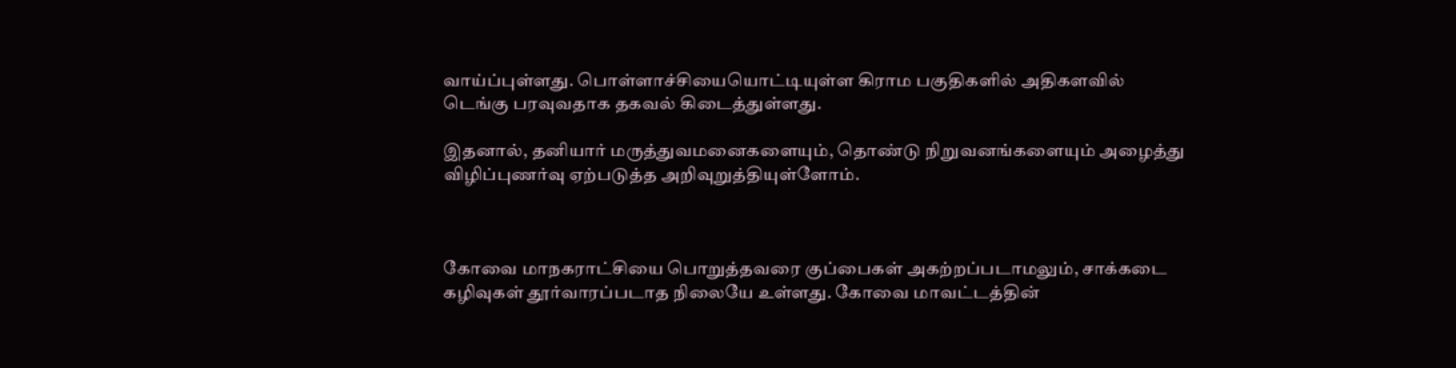வாய்ப்புள்ளது. பொள்ளாச்சியையொட்டியுள்ள கிராம பகுதிகளில் அதிகளவில் டெங்கு பரவுவதாக தகவல் கிடைத்துள்ளது.

இதனால், தனியார் மருத்துவமனைகளையும், தொண்டு நிறுவனங்களையும் அழைத்து விழிப்புணர்வு ஏற்படுத்த அறிவுறுத்தியுள்ளோம்.



கோவை மாநகராட்சியை பொறுத்தவரை குப்பைகள் அகற்றப்படாமலும், சாக்கடை கழிவுகள் தூர்வாரப்படாத நிலையே உள்ளது. கோவை மாவட்டத்தின்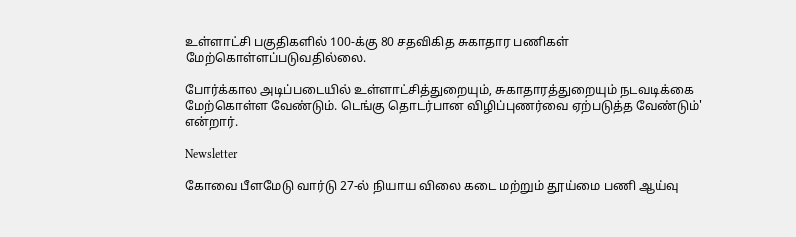உள்ளாட்சி பகுதிகளில் 100-க்கு 80 சதவிகித சுகாதார பணிகள் மேற்கொள்ளப்படுவதில்லை.

போர்க்கால அடிப்படையில் உள்ளாட்சித்துறையும், சுகாதாரத்துறையும் நடவடிக்கை மேற்கொள்ள வேண்டும். டெங்கு தொடர்பான விழிப்புணர்வை ஏற்படுத்த வேண்டும்' என்றார்.

Newsletter

கோவை பீளமேடு வார்டு 27-ல் நியாய விலை கடை மற்றும் தூய்மை பணி ஆய்வு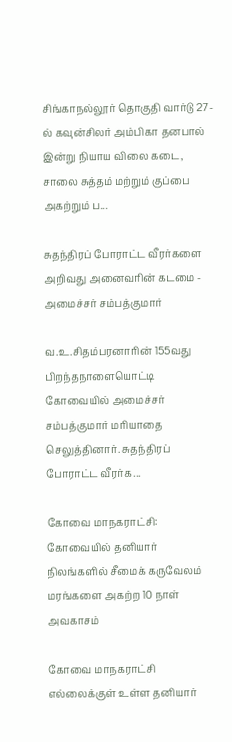சிங்காநல்லூர் தொகுதி வார்டு 27-ல் கவுன்சிலர் அம்பிகா தனபால் இன்று நியாய விலை கடை, சாலை சுத்தம் மற்றும் குப்பை அகற்றும் ப...

சுதந்திரப் போராட்ட வீரர்களை அறிவது அனைவரின் கடமை - அமைச்சர் சம்பத்குமார்

வ.உ.சிதம்பரனாரின் 155வது பிறந்தநாளையொட்டி கோவையில் அமைச்சர் சம்பத்குமார் மரியாதை செலுத்தினார். சுதந்திரப் போராட்ட வீரர்க...

கோவை மாநகராட்சி: கோவையில் தனியார் நிலங்களில் சீமைக் கருவேலம் மரங்களை அகற்ற 10 நாள் அவகாசம்

கோவை மாநகராட்சி எல்லைக்குள் உள்ள தனியார்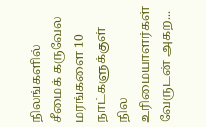நிலங்களில் சீமைக் கருவேல மரங்களை 10 நாட்களுக்குள் நில உரிமையாளர்கள் வேருடன் அகற...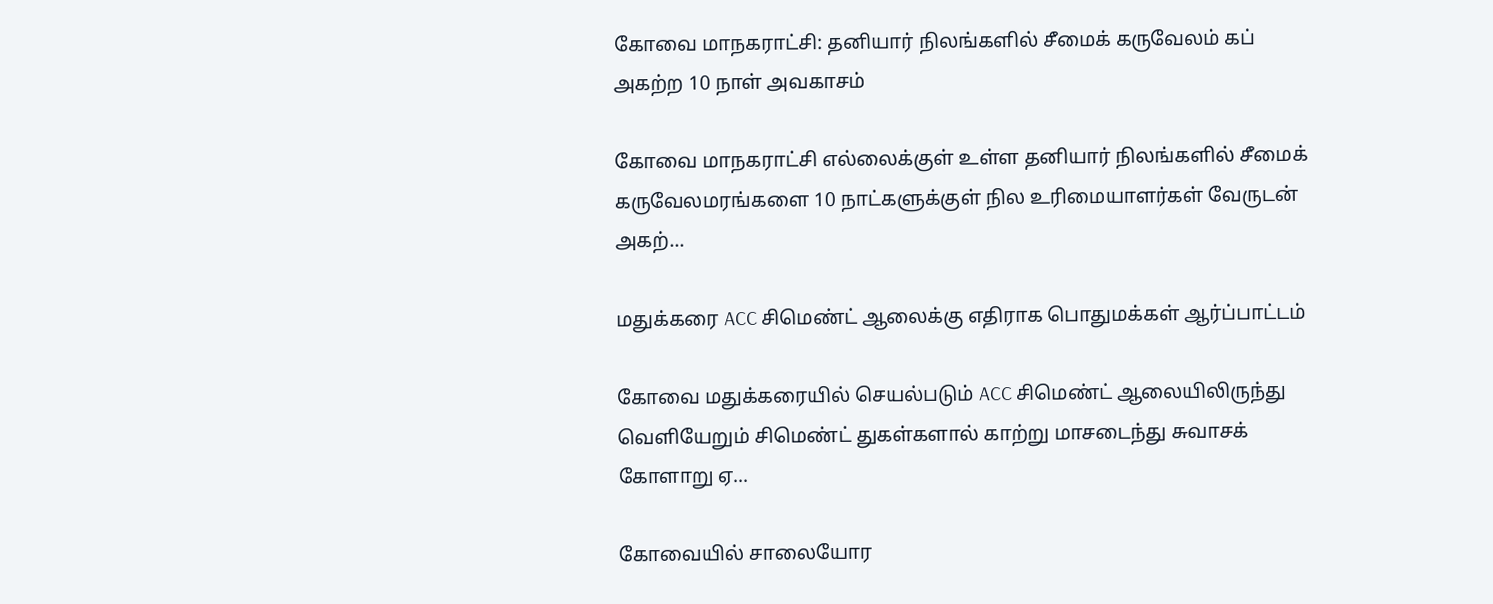கோவை மாநகராட்சி: தனியார் நிலங்களில் சீமைக் கருவேலம் கப் அகற்ற 10 நாள் அவகாசம்

கோவை மாநகராட்சி எல்லைக்குள் உள்ள தனியார் நிலங்களில் சீமைக் கருவேலமரங்களை 10 நாட்களுக்குள் நில உரிமையாளர்கள் வேருடன் அகற்...

மதுக்கரை ACC சிமெண்ட் ஆலைக்கு எதிராக பொதுமக்கள் ஆர்ப்பாட்டம்

கோவை மதுக்கரையில் செயல்படும் ACC சிமெண்ட் ஆலையிலிருந்து வெளியேறும் சிமெண்ட் துகள்களால் காற்று மாசடைந்து சுவாசக் கோளாறு ஏ...

கோவையில் சாலையோர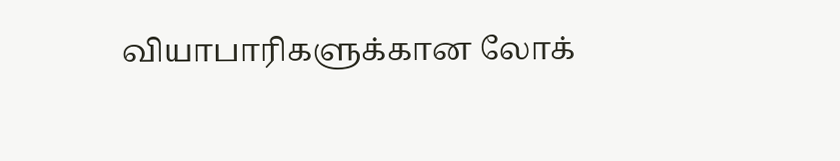வியாபாரிகளுக்கான லோக்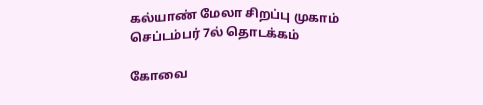கல்யாண் மேலா சிறப்பு முகாம் செப்டம்பர் 7ல் தொடக்கம்

கோவை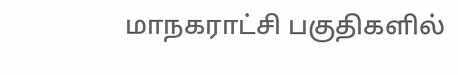மாநகராட்சி பகுதிகளில்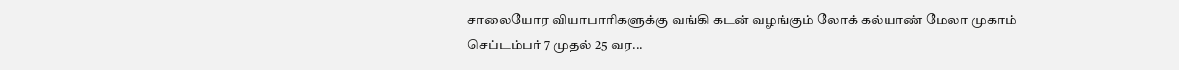சாலையோர வியாபாரிகளுக்கு வங்கி கடன் வழங்கும் லோக் கல்யாண் மேலா முகாம் செப்டம்பர் 7 முதல் 25 வர...